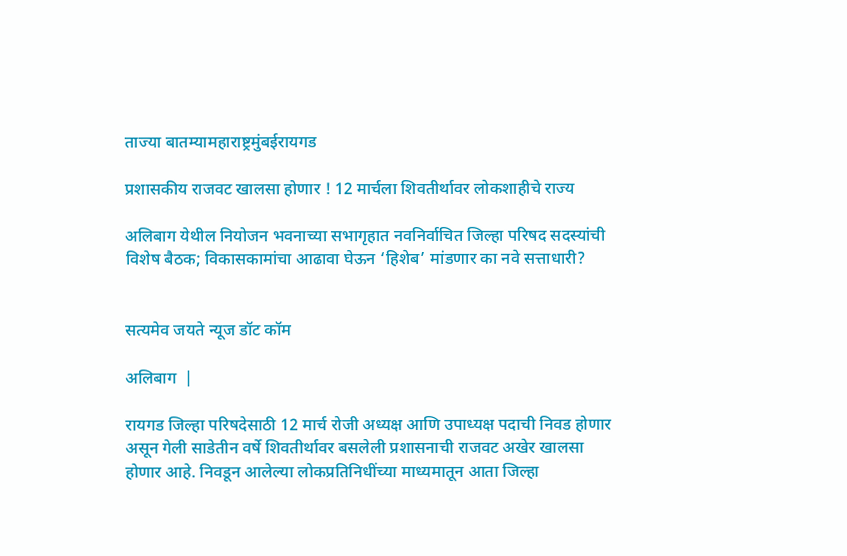ताज्या बातम्यामहाराष्ट्रमुंबईरायगड

प्रशासकीय राजवट खालसा होणार ! 12 मार्चला शिवतीर्थावर लोकशाहीचे राज्य

अलिबाग येथील नियोजन भवनाच्या सभागृहात नवनिर्वाचित जिल्हा परिषद सदस्यांची विशेष बैठक; विकासकामांचा आढावा घेऊन ‘हिशेब’ मांडणार का नवे सत्ताधारी?


सत्यमेव जयते न्यूज डॉट कॉम

अलिबाग  |

रायगड जिल्हा परिषदेसाठी 12 मार्च रोजी अध्यक्ष आणि उपाध्यक्ष पदाची निवड होणार असून गेली साडेतीन वर्षे शिवतीर्थावर बसलेली प्रशासनाची राजवट अखेर खालसा होणार आहे. निवडून आलेल्या लोकप्रतिनिधींच्या माध्यमातून आता जिल्हा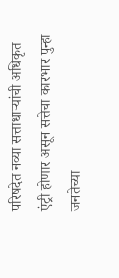परिषदेत नव्या सत्ताधाऱ्यांची अधिकृत एंट्री होणार असून सत्तेचा कारभार पुन्हा जनतेच्या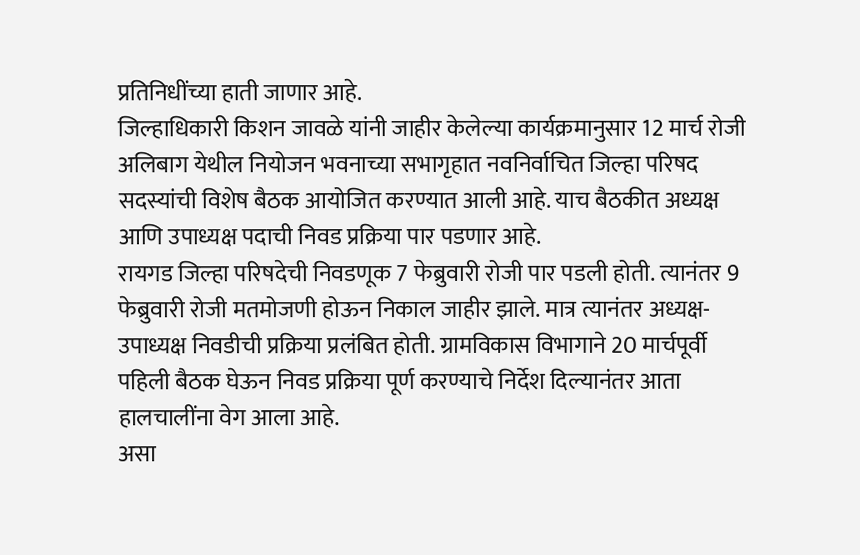प्रतिनिधींच्या हाती जाणार आहे.
जिल्हाधिकारी किशन जावळे यांनी जाहीर केलेल्या कार्यक्रमानुसार 12 मार्च रोजी अलिबाग येथील नियोजन भवनाच्या सभागृहात नवनिर्वाचित जिल्हा परिषद सदस्यांची विशेष बैठक आयोजित करण्यात आली आहे. याच बैठकीत अध्यक्ष आणि उपाध्यक्ष पदाची निवड प्रक्रिया पार पडणार आहे.
रायगड जिल्हा परिषदेची निवडणूक 7 फेब्रुवारी रोजी पार पडली होती. त्यानंतर 9 फेब्रुवारी रोजी मतमोजणी होऊन निकाल जाहीर झाले. मात्र त्यानंतर अध्यक्ष-उपाध्यक्ष निवडीची प्रक्रिया प्रलंबित होती. ग्रामविकास विभागाने 20 मार्चपूर्वी पहिली बैठक घेऊन निवड प्रक्रिया पूर्ण करण्याचे निर्देश दिल्यानंतर आता हालचालींना वेग आला आहे.
असा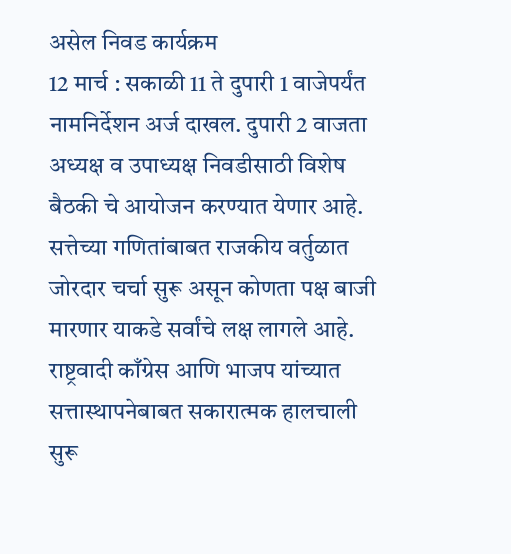असेल निवड कार्यक्रम
12 मार्च : सकाळी 11 ते दुपारी 1 वाजेपर्यंत नामनिर्देशन अर्ज दाखल. दुपारी 2 वाजता अध्यक्ष व उपाध्यक्ष निवडीसाठी विशेष बैठकी चे आयोजन करण्यात येणार आहे.
सत्तेच्या गणितांबाबत राजकीय वर्तुळात जोरदार चर्चा सुरू असून कोणता पक्ष बाजी मारणार याकडे सर्वांचे लक्ष लागले आहे. राष्ट्रवादी काँग्रेस आणि भाजप यांच्यात सत्तास्थापनेबाबत सकारात्मक हालचाली सुरू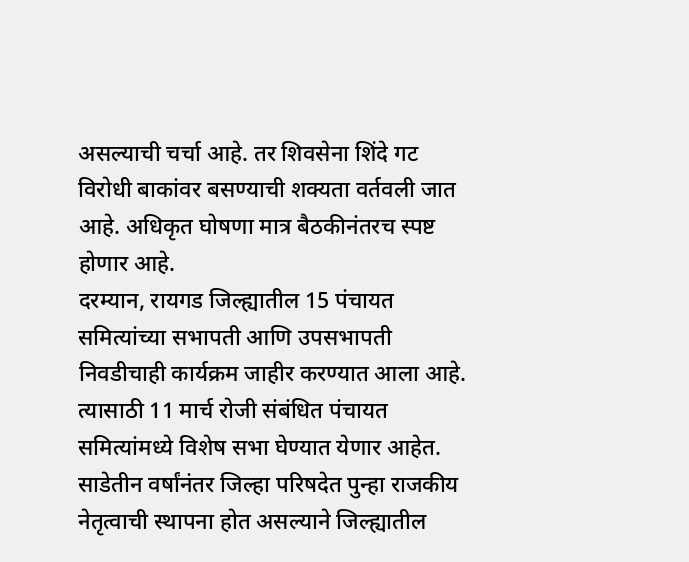असल्याची चर्चा आहे. तर शिवसेना शिंदे गट विरोधी बाकांवर बसण्याची शक्यता वर्तवली जात आहे. अधिकृत घोषणा मात्र बैठकीनंतरच स्पष्ट होणार आहे.
दरम्यान, रायगड जिल्ह्यातील 15 पंचायत समित्यांच्या सभापती आणि उपसभापती निवडीचाही कार्यक्रम जाहीर करण्यात आला आहे. त्यासाठी 11 मार्च रोजी संबंधित पंचायत समित्यांमध्ये विशेष सभा घेण्यात येणार आहेत.
साडेतीन वर्षांनंतर जिल्हा परिषदेत पुन्हा राजकीय नेतृत्वाची स्थापना होत असल्याने जिल्ह्यातील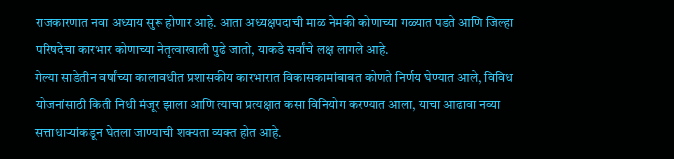राजकारणात नवा अध्याय सुरू होणार आहे. आता अध्यक्षपदाची माळ नेमकी कोणाच्या गळ्यात पडते आणि जिल्हा परिषदेचा कारभार कोणाच्या नेतृत्वाखाली पुढे जातो, याकडे सर्वांचे लक्ष लागले आहे.
गेल्या साडेतीन वर्षांच्या कालावधीत प्रशासकीय कारभारात विकासकामांबाबत कोणते निर्णय घेण्यात आले, विविध योजनांसाठी किती निधी मंजूर झाला आणि त्याचा प्रत्यक्षात कसा विनियोग करण्यात आला, याचा आढावा नव्या सत्ताधाऱ्यांकडून घेतला जाण्याची शक्यता व्यक्त होत आहे.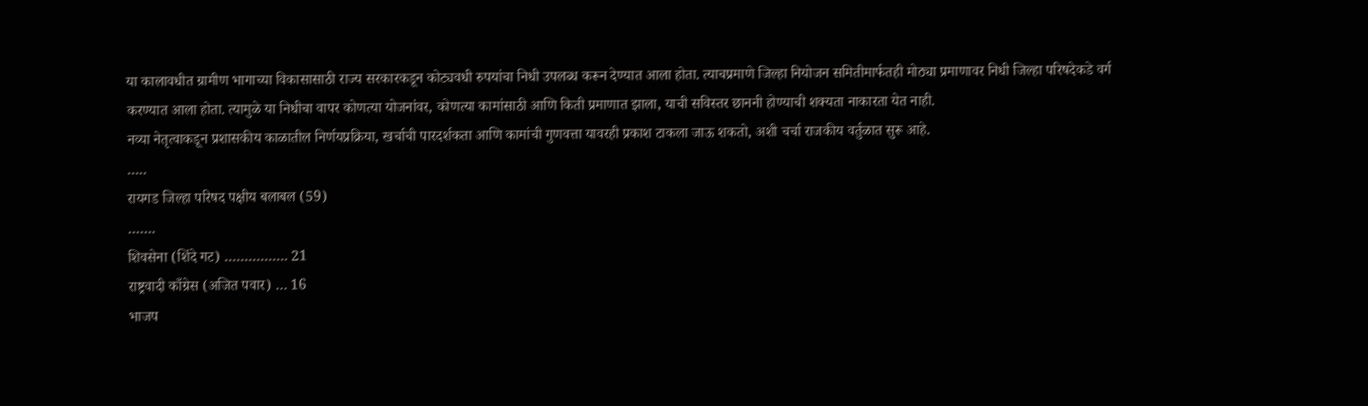या कालावधीत ग्रामीण भागाच्या विकासासाठी राज्य सरकारकडून कोट्यवधी रुपयांचा निधी उपलब्ध करून देण्यात आला होता. त्याचप्रमाणे जिल्हा नियोजन समितीमार्फतही मोठ्या प्रमाणावर निधी जिल्हा परिषदेकडे वर्ग करण्यात आला होता. त्यामुळे या निधीचा वापर कोणत्या योजनांवर, कोणत्या कामांसाठी आणि किती प्रमाणात झाला, याची सविस्तर छाननी होण्याची शक्यता नाकारता येत नाही.
नव्या नेतृत्वाकडून प्रशासकीय काळातील निर्णयप्रक्रिया, खर्चाची पारदर्शकता आणि कामांची गुणवत्ता यावरही प्रकाश टाकला जाऊ शकतो, अशी चर्चा राजकीय वर्तुळात सुरू आहे.
…..
रायगड जिल्हा परिषद पक्षीय बलाबल (59)
…….
शिवसेना (शिंदे गट) ……………. 21
राष्ट्रवादी काँग्रेस (अजित पवार) … 16
भाजप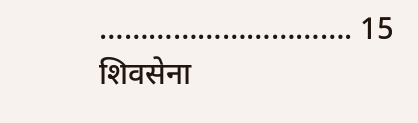…………………………. 15
शिवसेना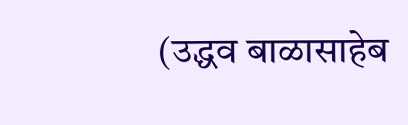(उद्धव बाळासाहेब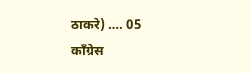ठाकरे) …. 05
काँग्रेस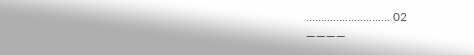………………………. 02
————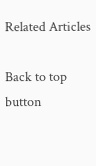Related Articles

Back to top button